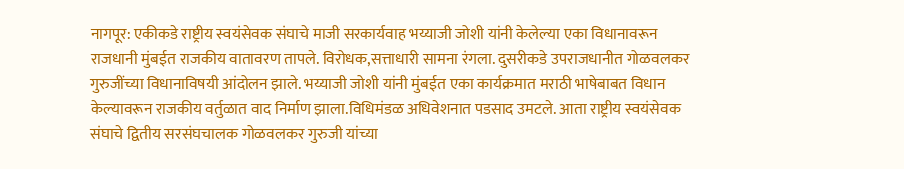नागपूर: एकीकडे राष्ट्रीय स्वयंसेवक संघाचे माजी सरकार्यवाह भय्याजी जोशी यांनी केलेल्या एका विधानावरून राजधानी मुंबईत राजकीय वातावरण तापले. विरोधक,सत्ताधारी सामना रंगला. दुसरीकडे उपराजधानीत गोळवलकर गुरुजींच्या विधानाविषयी आंदोलन झाले. भय्याजी जोशी यांनी मुंबईत एका कार्यक्रमात मराठी भाषेबाबत विधान केल्यावरून राजकीय वर्तुळात वाद निर्माण झाला.विधिमंडळ अधिवेशनात पडसाद उमटले. आता राष्ट्रीय स्वयंसेवक संघाचे द्वितीय सरसंघचालक गोळवलकर गुरुजी यांच्या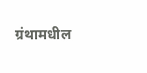ग्रंथामधील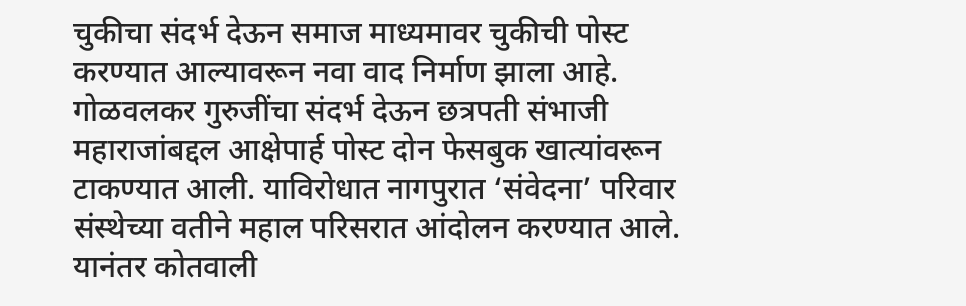चुकीचा संदर्भ देऊन समाज माध्यमावर चुकीची पोस्ट करण्यात आल्यावरून नवा वाद निर्माण झाला आहे.
गोळवलकर गुरुजींचा संदर्भ देऊन छत्रपती संभाजी महाराजांबद्दल आक्षेपार्ह पोस्ट दोन फेसबुक खात्यांवरून टाकण्यात आली. याविरोधात नागपुरात ‘संवेदना’ परिवार संस्थेच्या वतीने महाल परिसरात आंदोलन करण्यात आले. यानंतर कोतवाली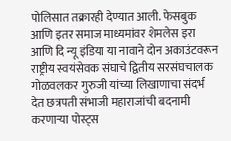पोलिसात तक्रारही देण्यात आली. फेसबुक आणि इतर समाज माध्यमांवर शेमलेस इरा आणि दि न्यू इंडिया या नावाने दोन अकाउंटवरून राष्ट्रीय स्वयंसेवक संघाचे द्वितीय सरसंघचालक गोळवलकर गुरुजी यांच्या लिखाणाचा संदर्भ देत छत्रपती संभाजी महाराजांची बदनामी करणाऱ्या पोस्ट्स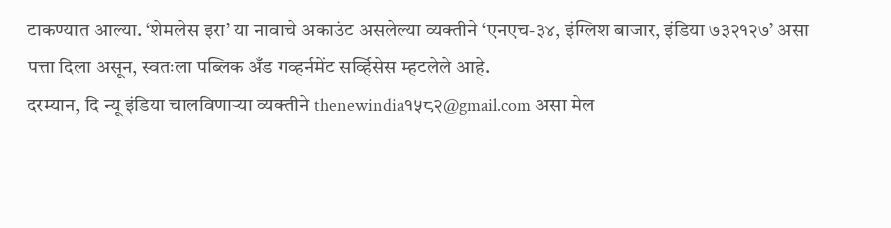टाकण्यात आल्या. ‘शेमलेस इरा’ या नावाचे अकाउंट असलेल्या व्यक्तीने ‘एनएच-३४, इंग्लिश बाजार, इंडिया ७३२१२७’ असा पत्ता दिला असून, स्वतःला पब्लिक अँड गव्हर्नमेंट सर्व्हिसेस म्हटलेले आहे.
दरम्यान, दि न्यू इंडिया चालविणाऱ्या व्यक्तीने thenewindia१५८२@gmail.com असा मेल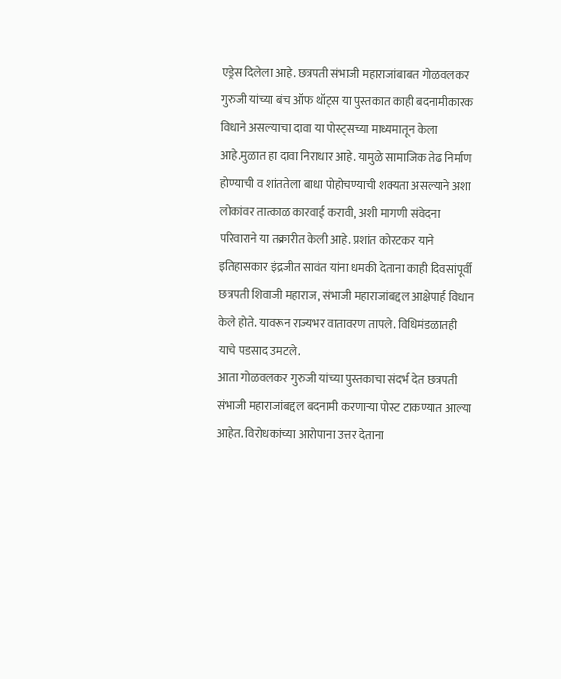एड्रेस दिलेला आहे. छत्रपती संभाजी महाराजांबाबत गोळवलकर गुरुजी यांच्या बंच ऑफ थॉट्स या पुस्तकात काही बदनामीकारक विधाने असल्याचा दावा या पोस्ट्सच्या माध्यमातून केला आहे.मुळात हा दावा निराधार आहे. यामुळे सामाजिक तेढ निर्माण होण्याची व शांततेला बाधा पोहोचण्याची शक्यता असल्याने अशा लोकांवर तात्काळ कारवाई करावी, अशी मागणी संवेदना परिवाराने या तक्रारीत केली आहे. प्रशांत कोरटकर याने इतिहासकार इंद्रजीत सावंत यांना धमकी देताना काही दिवसांपूर्वी छत्रपती शिवाजी महाराज, संभाजी महाराजांबद्दल आक्षेपार्ह विधान केले होते. यावरून राज्यभर वातावरण तापले. विधिमंडळातही याचे पडसाद उमटले.
आता गोळवलकर गुरुजी यांच्या पुस्तकाचा संदर्भ देत छत्रपती संभाजी महाराजांबद्दल बदनामी करणाऱ्या पोस्ट टाकण्यात आल्या आहेत. विरोधकांच्या आरोपाना उत्तर देताना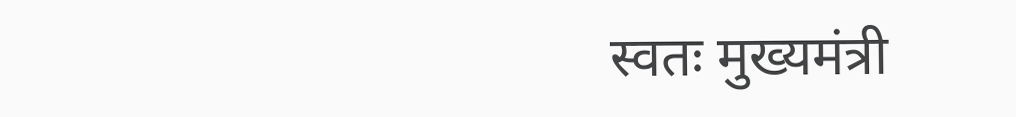स्वतः मुख्यमंत्री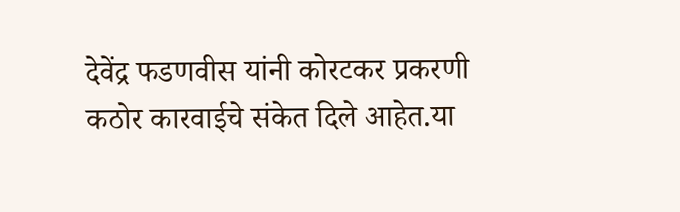देवेंद्र फडणवीस यांनी कोरटकर प्रकरणी कठोर कारवाईचे संकेत दिले आहेत.या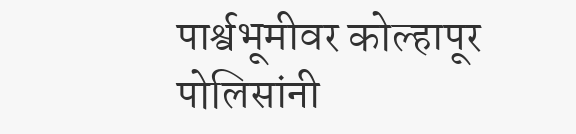पार्श्वभूमीवर कोल्हापूर पोलिसांनी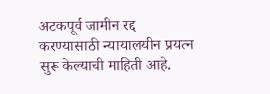अटकपूर्व जामीन रद्द करण्यासाठी न्यायालयीन प्रयत्न सुरू केल्याची माहिती आहे.